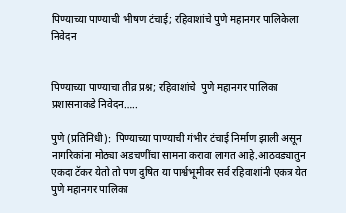पिण्याच्या पाण्याची भीषण टंचाई; रहिवाशांचे पुणे महानगर पालिकेला निवेदन


पिण्याच्या पाण्याचा तीव्र प्रश्न; रहिवाशांचे  पुणे महानगर पालिका प्रशासनाकडे निवेदन…..

पुणे (प्रतिनिधी):  पिण्याच्या पाण्याची गंभीर टंचाई निर्माण झाली असून नागरिकांना मोठ्या अडचणींचा सामना करावा लागत आहे.आठवड्यातुन एकदा टॅकर येतो तो पण दुषित या पार्श्वभूमीवर सर्व रहिवाशांनी एकत्र येत पुणे महानगर पालिका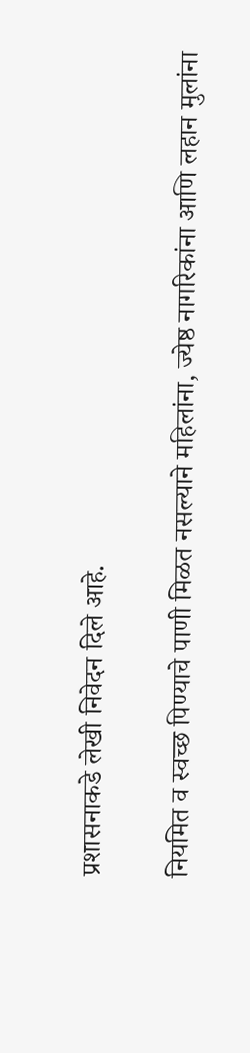प्रशासनाकडे लेखी निवेदन दिले आहे.

नियमित व स्वच्छ पिण्याचे पाणी मिळत नसल्याने महिलांना, ज्येष्ठ नागरिकांना आणि लहान मुलांना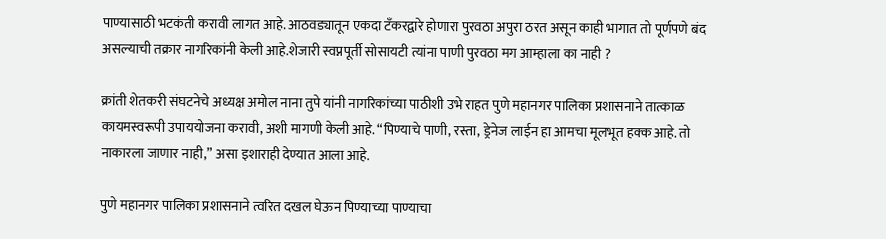पाण्यासाठी भटकंती करावी लागत आहे. आठवड्यातून एकदा टँकरद्वारे होणारा पुरवठा अपुरा ठरत असून काही भागात तो पूर्णपणे बंद असल्याची तक्रार नागरिकांनी केली आहे.शेजारी स्वप्नपूर्ती सोसायटी त्यांना पाणी पुरवठा मग आम्हाला का नाही ?

क्रांती शेतकरी संघटनेचे अध्यक्ष अमोल नाना तुपे यांनी नागरिकांच्या पाठीशी उभे राहत पुणे महानगर पालिका प्रशासनाने तात्काळ कायमस्वरूपी उपाययोजना करावी, अशी मागणी केली आहे. “पिण्याचे पाणी, रस्ता, ड्रेनेज लाईन हा आमचा मूलभूत हक्क आहे. तो नाकारला जाणार नाही,” असा इशाराही देण्यात आला आहे.

पुणे महानगर पालिका प्रशासनाने त्वरित दखल घेऊन पिण्याच्या पाण्याचा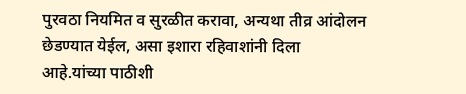पुरवठा नियमित व सुरळीत करावा, अन्यथा तीव्र आंदोलन छेडण्यात येईल, असा इशारा रहिवाशांनी दिला आहे.यांच्या पाठीशी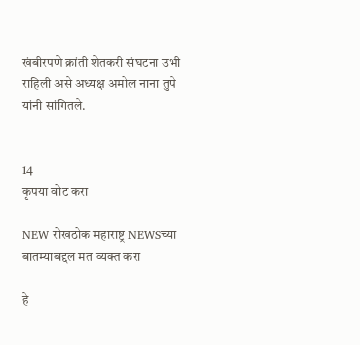खंबीरपणे क्रांती शेतकरी संघटना उभी राहिली असे अध्यक्ष अमोल नाना तुपे यांनी सांगितले.


14
कृपया वोट करा

NEW रोखठोक महाराष्ट्र NEWSच्या बातम्याबद्दल मत व्यक्त करा

हे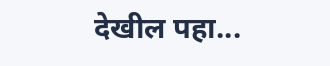देखील पहा...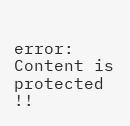error: Content is protected !!